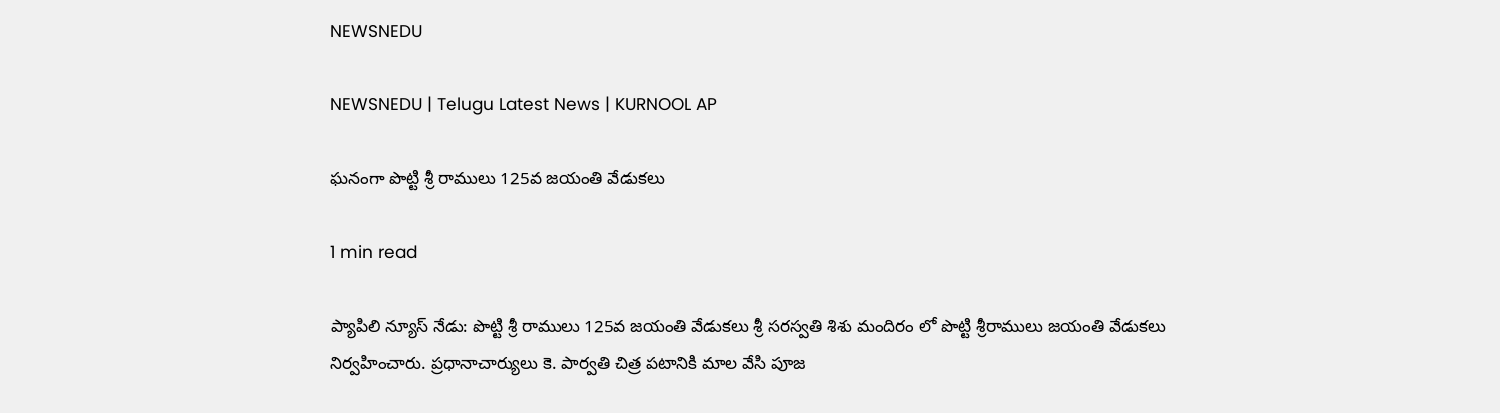NEWSNEDU

NEWSNEDU | Telugu Latest News | KURNOOL AP

ఘనంగా పొట్టి శ్రీ రాములు 125వ జయంతి వేడుకలు

1 min read

ప్యాపిలి న్యూస్ నేడు: పొట్టి శ్రీ రాములు 125వ జయంతి వేడుకలు శ్రీ సరస్వతి శిశు మందిరం లో పొట్టి శ్రీరాములు జయంతి వేడుకలు నిర్వహించారు. ప్రధానాచార్యులు కె. పార్వతి చిత్ర పటానికి మాల వేసి పూజ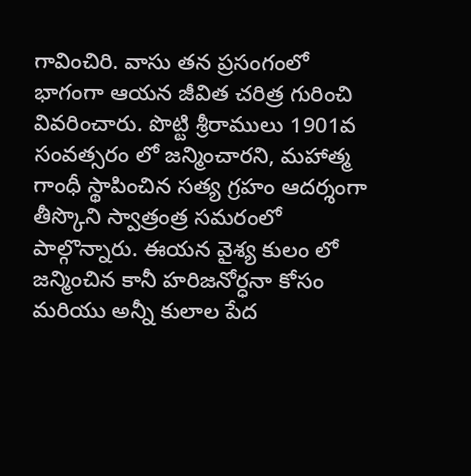గావించిరి. వాసు తన ప్రసంగంలో భాగంగా ఆయన జీవిత చరిత్ర గురించి వివరించారు. పొట్టి శ్రీరాములు 1901వ సంవత్సరం లో జన్మించారని, మహాత్మ గాంధీ స్థాపించిన సత్య గ్రహం ఆదర్శంగా తీస్కొని స్వాత్రంత్ర సమరంలో పాల్గొన్నారు. ఈయన వైశ్య కులం లో జన్మించిన కానీ హరిజనోర్ధనా కోసం మరియు అన్నీ కులాల పేద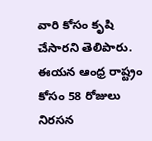వారి కోసం కృషి చేసారని తెలిపారు. ఈయన ఆంధ్ర రాష్ట్రం కోసం 58 రోజులు నిరసన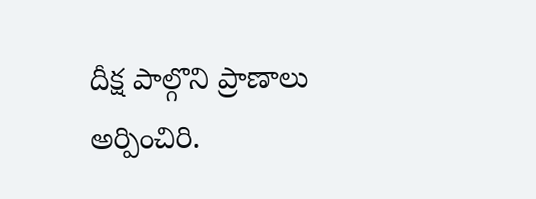దీక్ష పాల్గొని ప్రాణాలు అర్పించిరి.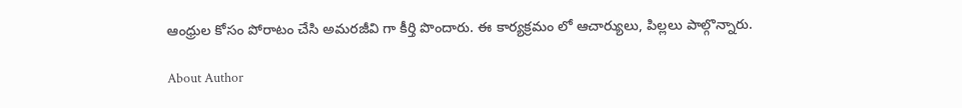ఆంధ్రుల కోసం పోరాటం చేసి అమరజీవి గా కీర్తి పొందారు. ఈ కార్యక్రమం లో ఆచార్యులు, పిల్లలు పాల్గొన్నారు.

About Author